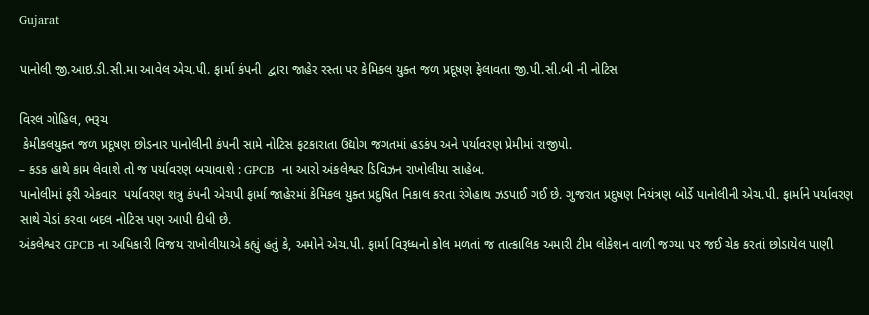Gujarat

પાનોલી જી.આઇ.ડી.સી.મા આવેલ એચ.પી. ફાર્મા કંપની  દ્વારા જાહેર રસ્તા પર કેમિકલ યુક્ત જળ પ્રદૂષણ ફેલાવતા જી.પી.સી.બી ની નોટિસ

વિરલ ગોહિલ, ભરૂચ
 કેમીકલયુક્ત જળ પ્રદૂષણ છોડનાર પાનોલીની કંપની સામે નોટિસ ફટકારાતા ઉદ્યોગ જગતમાં હડકંપ અને પર્યાવરણ પ્રેમીમાં રાજીપો.
– કડક હાથે કામ લેવાશે તો જ પર્યાવરણ બચાવાશે : GPCB  ના આરો અંકલેશ્વર ડિવિઝન રાખોલીયા સાહેબ.
પાનોલીમાં ફરી એકવાર  પર્યાવરણ શત્રુ કંપની એચપી ફાર્મા જાહેરમાં કેમિકલ યુક્ત પ્રદુષિત નિકાલ કરતા રંગેહાથ ઝડપાઈ ગઈ છે. ગુજરાત પ્રદુષણ નિયંત્રણ બોર્ડે પાનોલીની એચ.પી. ફાર્માને પર્યાવરણ સાથે ચેડાં કરવા બદલ નોટિસ પણ આપી દીધી છે.
અંકલેશ્વર GPCB ના અધિકારી વિજય રાખોલીયાએ કહ્યું હતું કે, અમોને એચ.પી. ફાર્મા વિરૂધ્ધનો કોલ મળતાં જ તાત્કાલિક અમારી ટીમ લોકેશન વાળી જગ્યા પર જઈ ચેક કરતાં છોડાયેલ પાણી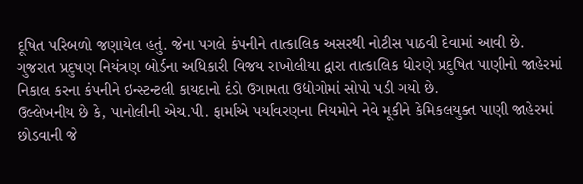દૂષિત પરિબળો જણાયેલ હતું. જેના પગલે કંપનીને તાત્કાલિક અસરથી નોટીસ પાઠવી દેવામાં આવી છે.
ગુજરાત પ્રદુષણ નિયંત્રણ બોર્ડના અધિકારી વિજય રાખોલીયા દ્વારા તાત્કાલિક ધોરણે પ્રદુષિત પાણીનો જાહેરમાં નિકાલ કરના કંપનીને ઇન્સ્ટન્ટલી કાયદાનો દંડો ઉગામતા ઉદ્યોગોમાં સોપો પડી ગયો છે.
ઉલ્લેખનીય છે કે, પાનોલીની એચ.પી. ફાર્માએ પર્યાવરણના નિયમોને નેવે મૂકીને કેમિકલયુક્ત પાણી જાહેરમાં છોડવાની જે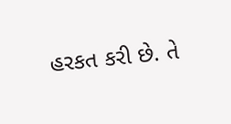હરકત કરી છે. તે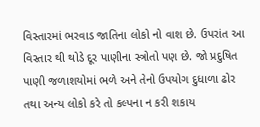વિસ્તારમાં ભરવાડ જાતિના લોકો નો વાશ છે. ઉપરાંત આ વિસ્તાર થી થોડે દૂર પાણીના સ્ત્રોતો પણ છે. જો પ્રદુષિત પાણી જળાશયોમાં ભળે અને તેનો ઉપયોગ દુધાળા ઢોર તથા અન્ય લોકો કરે તો કલ્પના ન કરી શકાય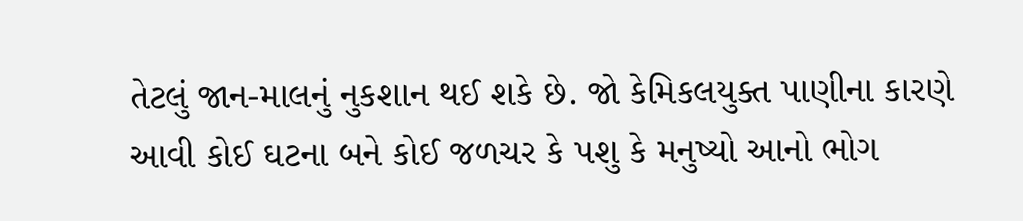તેટલું જાન-માલનું નુકશાન થઈ શકે છે. જો કેમિકલયુક્ત પાણીના કારણે આવી કોઈ ઘટના બને કોઈ જળચર કે પશુ કે મનુષ્યો આનો ભોગ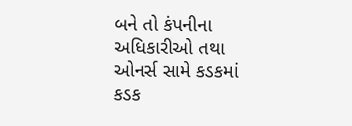બને તો કંપનીના અધિકારીઓ તથા ઓનર્સ સામે કડકમાં કડક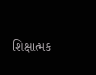શિક્ષાત્મક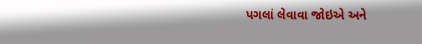પગલાં લેવાવા જોઇએ અને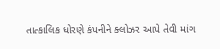તાત્કાલિક ધોરણે કંપનીને ક્લોઝર આપે તેવી માંગ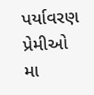પર્યાવરણ પ્રેમીઓ મા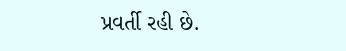પ્રવર્તી રહી છે.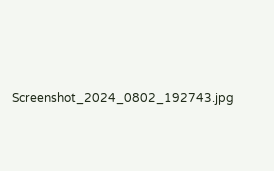Screenshot_2024_0802_192743.jpg